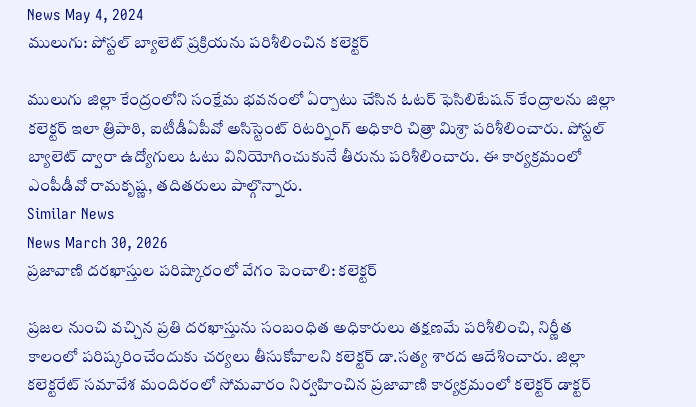News May 4, 2024
ములుగు: పోస్టల్ బ్యాలెట్ ప్రక్రియను పరిశీలించిన కలెక్టర్

ములుగు జిల్లా కేంద్రంలోని సంక్షేమ భవనంలో ఏర్పాటు చేసిన ఓటర్ ఫెసిలిటేషన్ కేంద్రాలను జిల్లా కలెక్టర్ ఇలా త్రిపాఠి, ఐటీడీఏపీవో అసిస్టెంట్ రిటర్నింగ్ అధికారి చిత్రా మిశ్రా పరిశీలించారు. పోస్టల్ బ్యాలెట్ ద్వారా ఉద్యోగులు ఓటు వినియోగించుకునే తీరును పరిశీలించారు. ఈ కార్యక్రమంలో ఎంపీడీవో రామకృష్ణ, తదితరులు పాల్గొన్నారు.
Similar News
News March 30, 2026
ప్రజావాణి దరఖాస్తుల పరిష్కారంలో వేగం పెంచాలి: కలెక్టర్

ప్రజల నుంచి వచ్చిన ప్రతి దరఖాస్తును సంబంధిత అధికారులు తక్షణమే పరిశీలించి, నిర్ణీత కాలంలో పరిష్కరించేందుకు చర్యలు తీసుకోవాలని కలెక్టర్ డా.సత్య శారద ఆదేశించారు. జిల్లా కలెక్టరేట్ సమావేశ మందిరంలో సోమవారం నిర్వహించిన ప్రజావాణి కార్యక్రమంలో కలెక్టర్ డాక్టర్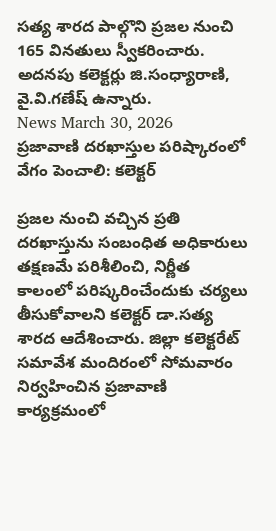సత్య శారద పాల్గొని ప్రజల నుంచి 165 వినతులు స్వీకరించారు. అదనపు కలెక్టర్లు జి.సంధ్యారాణి, వై.వి.గణేష్ ఉన్నారు.
News March 30, 2026
ప్రజావాణి దరఖాస్తుల పరిష్కారంలో వేగం పెంచాలి: కలెక్టర్

ప్రజల నుంచి వచ్చిన ప్రతి దరఖాస్తును సంబంధిత అధికారులు తక్షణమే పరిశీలించి, నిర్ణీత కాలంలో పరిష్కరించేందుకు చర్యలు తీసుకోవాలని కలెక్టర్ డా.సత్య శారద ఆదేశించారు. జిల్లా కలెక్టరేట్ సమావేశ మందిరంలో సోమవారం నిర్వహించిన ప్రజావాణి కార్యక్రమంలో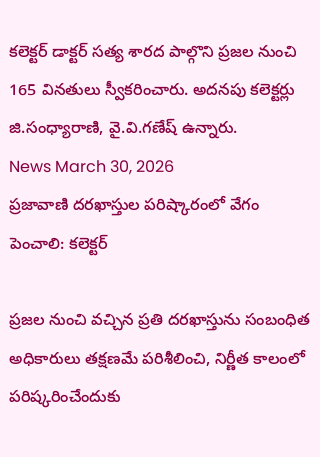కలెక్టర్ డాక్టర్ సత్య శారద పాల్గొని ప్రజల నుంచి 165 వినతులు స్వీకరించారు. అదనపు కలెక్టర్లు జి.సంధ్యారాణి, వై.వి.గణేష్ ఉన్నారు.
News March 30, 2026
ప్రజావాణి దరఖాస్తుల పరిష్కారంలో వేగం పెంచాలి: కలెక్టర్

ప్రజల నుంచి వచ్చిన ప్రతి దరఖాస్తును సంబంధిత అధికారులు తక్షణమే పరిశీలించి, నిర్ణీత కాలంలో పరిష్కరించేందుకు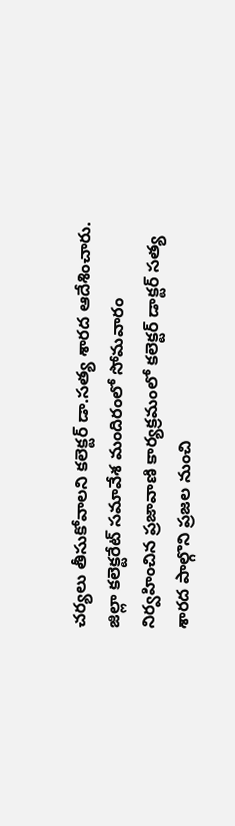చర్యలు తీసుకోవాలని కలెక్టర్ డా.సత్య శారద ఆదేశించారు. జిల్లా కలెక్టరేట్ సమావేశ మందిరంలో సోమవారం నిర్వహించిన ప్రజావాణి కార్యక్రమంలో కలెక్టర్ డాక్టర్ సత్య శారద పాల్గొని ప్రజల నుంచి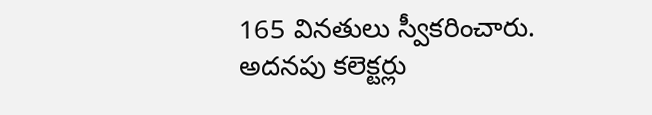165 వినతులు స్వీకరించారు. అదనపు కలెక్టర్లు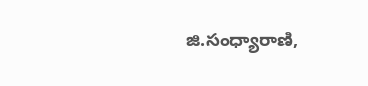జి.సంధ్యారాణి,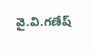వై.వి.గణేష్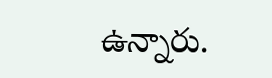ఉన్నారు.